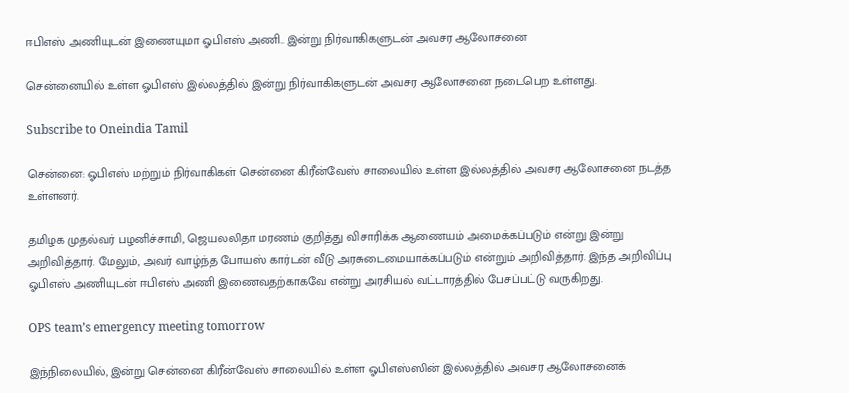ஈபிஎஸ் அணியுடன் இணையுமா ஓபிஎஸ் அணி.. இன்று நிர்வாகிகளுடன் அவசர ஆலோசனை

சென்னையில் உள்ள ஓபிஎஸ் இல்லத்தில் இன்று நிர்வாகிகளுடன் அவசர ஆலோசனை நடைபெற உள்ளது.

Subscribe to Oneindia Tamil

சென்னை: ஓபிஎஸ் மற்றும் நிர்வாகிகள் சென்னை கிரீன்வேஸ் சாலையில் உள்ள இல்லத்தில் அவசர ஆலோசனை நடத்த உள்ளனர்.

தமிழக முதல்வர் பழனிச்சாமி, ஜெயலலிதா மரணம் குறித்து விசாரிக்க ஆணையம் அமைக்கப்படும் என்று இன்று அறிவித்தார். மேலும், அவர் வாழ்ந்த போயஸ் கார்டன் வீடு அரசுடைமையாக்கப்படும் என்றும் அறிவித்தார். இந்த அறிவிப்பு ஓபிஎஸ் அணியுடன் ஈபிஎஸ் அணி இணைவதற்காகவே என்று அரசியல் வட்டாரத்தில் பேசப்பட்டு வருகிறது.

OPS team’s emergency meeting tomorrow

இந்நிலையில், இன்று சென்னை கிரீன்வேஸ் சாலையில் உள்ள ஓபிஎஸ்ஸின் இல்லத்தில் அவசர ஆலோசனைக்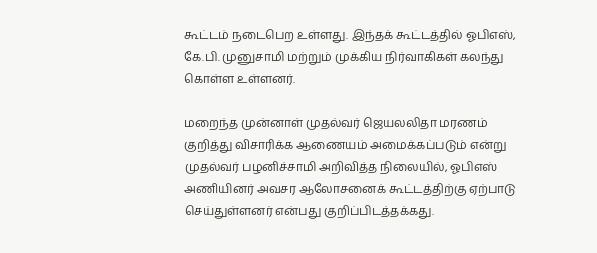கூட்டம் நடைபெற உள்ளது. இந்தக் கூட்டத்தில் ஓபிஎஸ், கே.பி. முனுசாமி மற்றும் முக்கிய நிர்வாகிகள் கலந்து கொள்ள உள்ளனர்.

மறைந்த முன்னாள் முதல்வர் ஜெயலலிதா மரணம் குறித்து விசாரிக்க ஆணையம் அமைக்கப்படும் என்று முதல்வர் பழனிச்சாமி அறிவித்த நிலையில், ஓபிஎஸ் அணியினர் அவசர ஆலோசனைக் கூட்டத்திற்கு ஏற்பாடு செய்துள்ளனர் என்பது குறிப்பிடத்தக்கது.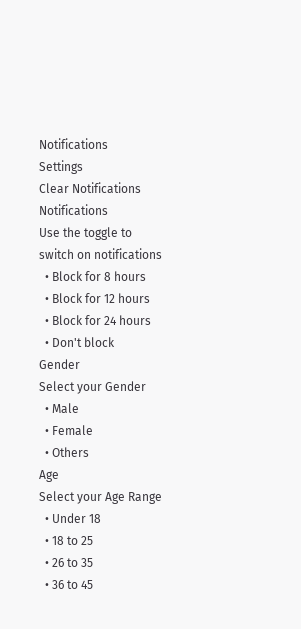Notifications
Settings
Clear Notifications
Notifications
Use the toggle to switch on notifications
  • Block for 8 hours
  • Block for 12 hours
  • Block for 24 hours
  • Don't block
Gender
Select your Gender
  • Male
  • Female
  • Others
Age
Select your Age Range
  • Under 18
  • 18 to 25
  • 26 to 35
  • 36 to 45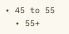• 45 to 55
  • 55+